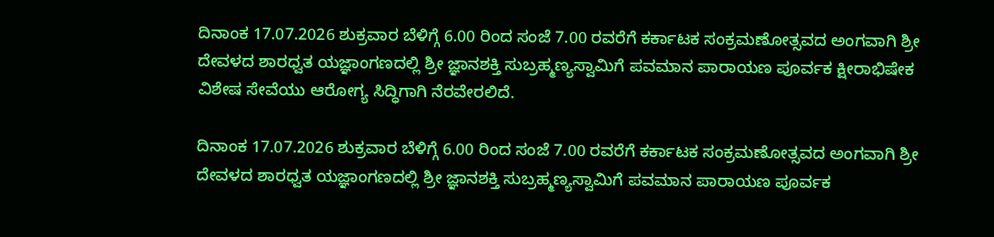ದಿನಾಂಕ 17.07.2026 ಶುಕ್ರವಾರ ಬೆಳಿಗ್ಗೆ 6.00 ರಿಂದ ಸಂಜೆ 7.00 ರವರೆಗೆ ಕರ್ಕಾಟಕ ಸಂಕ್ರಮಣೋತ್ಸವದ ಅಂಗವಾಗಿ ಶ್ರೀ ದೇವಳದ ಶಾರಧ್ವತ ಯಜ್ಞಾಂಗಣದಲ್ಲಿ ಶ್ರೀ ಜ್ಞಾನಶಕ್ತಿ ಸುಬ್ರಹ್ಮಣ್ಯಸ್ವಾಮಿಗೆ ಪವಮಾನ ಪಾರಾಯಣ ಪೂರ್ವಕ ಕ್ಷೀರಾಭಿಷೇಕ ವಿಶೇಷ ಸೇವೆಯು ಆರೋಗ್ಯ ಸಿದ್ಧಿಗಾಗಿ ನೆರವೇರಲಿದೆ.

ದಿನಾಂಕ 17.07.2026 ಶುಕ್ರವಾರ ಬೆಳಿಗ್ಗೆ 6.00 ರಿಂದ ಸಂಜೆ 7.00 ರವರೆಗೆ ಕರ್ಕಾಟಕ ಸಂಕ್ರಮಣೋತ್ಸವದ ಅಂಗವಾಗಿ ಶ್ರೀ ದೇವಳದ ಶಾರಧ್ವತ ಯಜ್ಞಾಂಗಣದಲ್ಲಿ ಶ್ರೀ ಜ್ಞಾನಶಕ್ತಿ ಸುಬ್ರಹ್ಮಣ್ಯಸ್ವಾಮಿಗೆ ಪವಮಾನ ಪಾರಾಯಣ ಪೂರ್ವಕ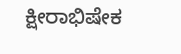ಕ್ಷೀರಾಭಿಷೇಕ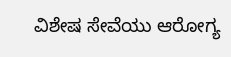ವಿಶೇಷ ಸೇವೆಯು ಆರೋಗ್ಯ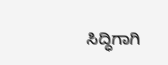ಸಿದ್ಧಿಗಾಗಿ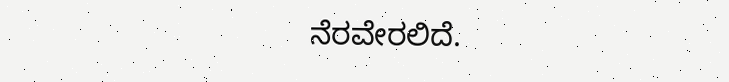ನೆರವೇರಲಿದೆ.